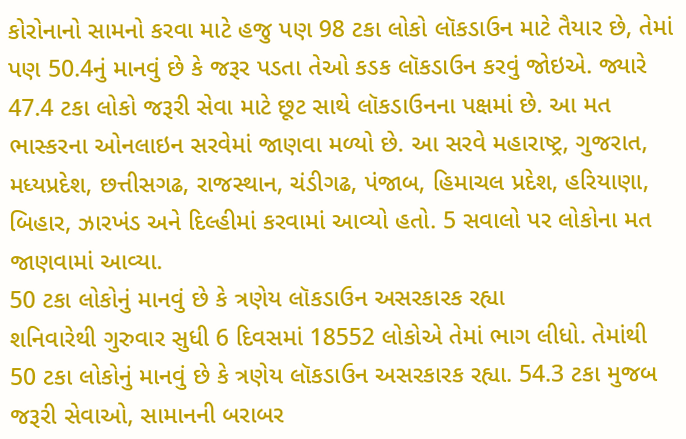કોરોનાનો સામનો કરવા માટે હજુ પણ 98 ટકા લોકો લૉકડાઉન માટે તૈયાર છે, તેમાં પણ 50.4નું માનવું છે કે જરૂર પડતા તેઓ કડક લૉકડાઉન કરવું જોઇએ. જ્યારે 47.4 ટકા લોકો જરૂરી સેવા માટે છૂટ સાથે લૉકડાઉનના પક્ષમાં છે. આ મત ભાસ્કરના ઓનલાઇન સરવેમાં જાણવા મળ્યો છે. આ સરવે મહારાષ્ટ્ર, ગુજરાત, મધ્યપ્રદેશ, છત્તીસગઢ, રાજસ્થાન, ચંડીગઢ, પંજાબ, હિમાચલ પ્રદેશ, હરિયાણા, બિહાર, ઝારખંડ અને દિલ્હીમાં કરવામાં આવ્યો હતો. 5 સવાલો પર લોકોના મત જાણવામાં આવ્યા.
50 ટકા લોકોનું માનવું છે કે ત્રણેય લૉકડાઉન અસરકારક રહ્યા
શનિવારેથી ગુરુવાર સુધી 6 દિવસમાં 18552 લોકોએ તેમાં ભાગ લીધો. તેમાંથી 50 ટકા લોકોનું માનવું છે કે ત્રણેય લૉકડાઉન અસરકારક રહ્યા. 54.3 ટકા મુજબ જરૂરી સેવાઓ, સામાનની બરાબર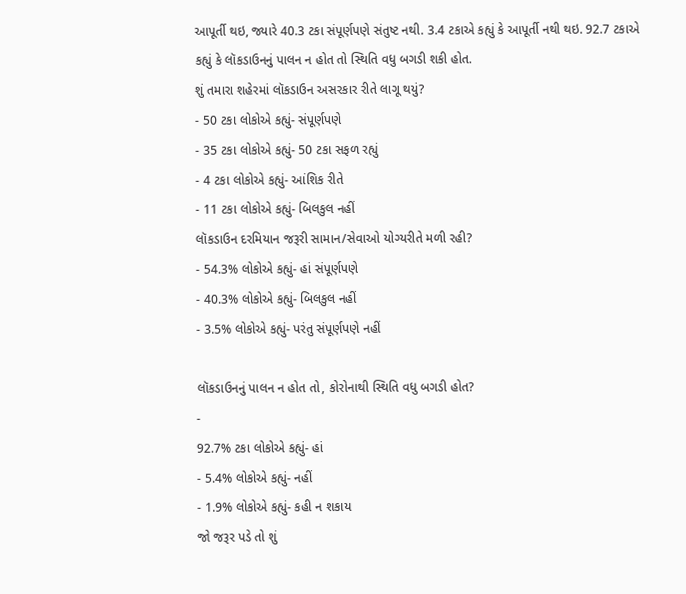આપૂર્તી થઇ, જ્યારે 40.3 ટકા સંપૂર્ણપણે સંતુષ્ટ નથી. 3.4 ટકાએ કહ્યું કે આપૂર્તી નથી થઇ. 92.7 ટકાએ કહ્યું કે લૉકડાઉનનું પાલન ન હોત તો સ્થિતિ વધુ બગડી શકી હોત.
શું તમારા શહેરમાં લૉકડાઉન અસરકાર રીતે લાગૂ થયું?
- 50 ટકા લોકોએ કહ્યું- સંપૂર્ણપણે
- 35 ટકા લોકોએ કહ્યું- 50 ટકા સફળ રહ્યું
- 4 ટકા લોકોએ કહ્યું- આંશિક રીતે
- 11 ટકા લોકોએ કહ્યું- બિલકુલ નહીં
લૉકડાઉન દરમિયાન જરૂરી સામાન/સેવાઓ યોગ્યરીતે મળી રહી?
- 54.3% લોકોએ કહ્યું- હાં સંપૂર્ણપણે
- 40.3% લોકોએ કહ્યું- બિલકુલ નહીં
- 3.5% લોકોએ કહ્યું- પરંતુ સંપૂર્ણપણે નહીં

લૉકડાઉનનું પાલન ન હોત તો, કોરોનાથી સ્થિતિ વધુ બગડી હોત?
-
92.7% ટકા લોકોએ કહ્યું- હાં
- 5.4% લોકોએ કહ્યું- નહીં
- 1.9% લોકોએ કહ્યું- કહી ન શકાય
જો જરૂર પડે તો શું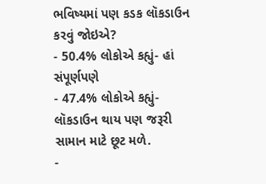ભવિષ્યમાં પણ કડક લૉકડાઉન કરવું જોઇએ?
- 50.4% લોકોએ કહ્યું- હાં સંપૂર્ણપણે
- 47.4% લોકોએ કહ્યું- લૉકડાઉન થાય પણ જરૂરી સામાન માટે છૂટ મળે.
-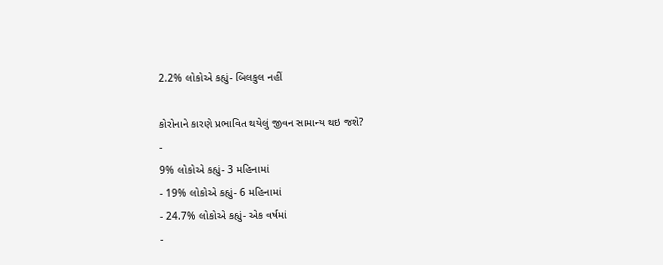2.2% લોકોએ કહ્યું- બિલકુલ નહીં

કોરોનાને કારણે પ્રભાવિત થયેલું જીવન સામાન્ય થઇ જશે?
-
9% લોકોએ કહ્યું- 3 મહિનામાં
- 19% લોકોએ કહ્યું- 6 મહિનામાં
- 24.7% લોકોએ કહ્યું- એક વર્ષમાં
-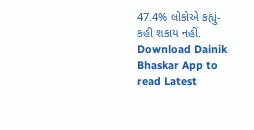47.4% લોકોએ કહ્યું- કહી શકાય નહીં.
Download Dainik Bhaskar App to read Latest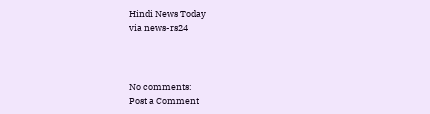Hindi News Today
via news-rs24



No comments:
Post a Comment